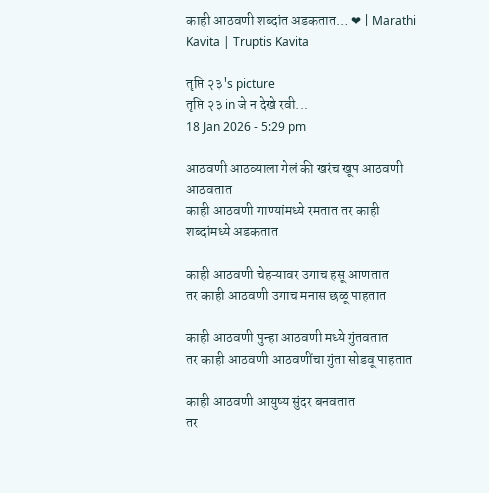काही आठवणी शब्दांत अडकतात… ❤ | Marathi Kavita | Truptis Kavita

तृप्ति २३'s picture
तृप्ति २३ in जे न देखे रवी...
18 Jan 2026 - 5:29 pm

आठवणी आठव्याला गेलं की खरंच खूप आठवणी आठवतात
काही आठवणी गाण्यांमध्ये रमतात तर काही शब्दांमध्ये अडकतात

काही आठवणी चेहऱ्यावर उगाच हसू आणतात
तर काही आठवणी उगाच मनास छळू पाहतात

काही आठवणी पुन्हा आठवणी मध्ये गुंतवतात
तर काही आठवणी आठवणींचा गुंता सोडवू पाहतात

काही आठवणी आयुष्य सुंदर बनवतात
तर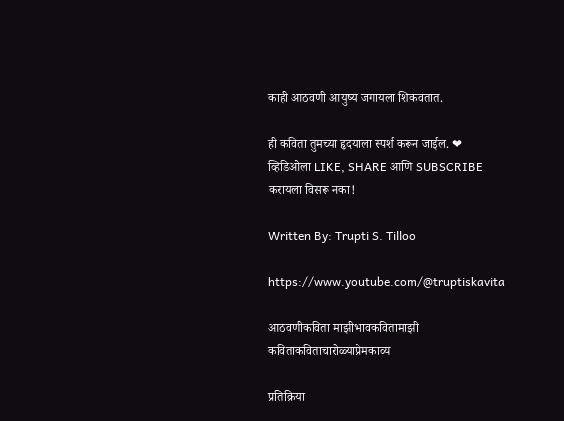काही आठवणी आयुष्य जगायला शिकवतात.

ही कविता तुमच्या हृदयाला स्पर्श करून जाईल. ❤
व्हिडिओला LIKE, SHARE आणि SUBSCRIBE करायला विसरू नका!

Written By: Trupti S. Tilloo

https://www.youtube.com/@truptiskavita

आठवणीकविता माझीभावकवितामाझी कविताकविताचारोळ्याप्रेमकाव्य

प्रतिक्रिया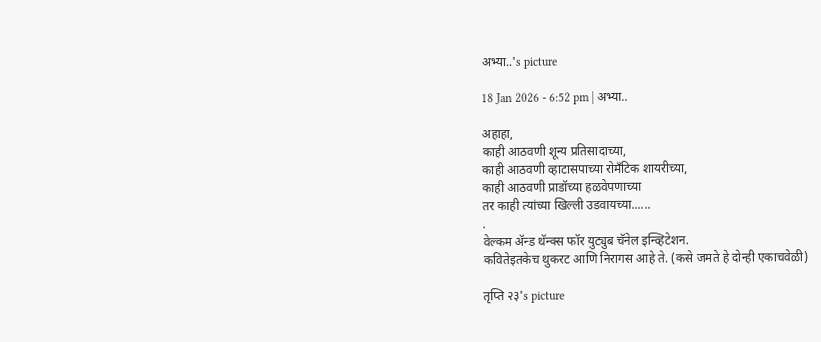अभ्या..'s picture

18 Jan 2026 - 6:52 pm | अभ्या..

अहाहा,
काही आठवणी शून्य प्रतिसादाच्या,
काही आठवणी व्हाटासपाच्या रोमँटिक शायरीच्या,
काही आठवणी प्राडॉच्या हळवेपणाच्या
तर काही त्यांच्या खिल्ली उडवायच्या......
.
वेल्कम अ‍ॅन्ड थॅन्क्स फॉर युट्युब चॅनेल इन्व्हिटेशन.
कवितेइतकेच थुकरट आणि निरागस आहे ते. (कसे जमते हे दोन्ही एकाचवेळी)

तृप्ति २३'s picture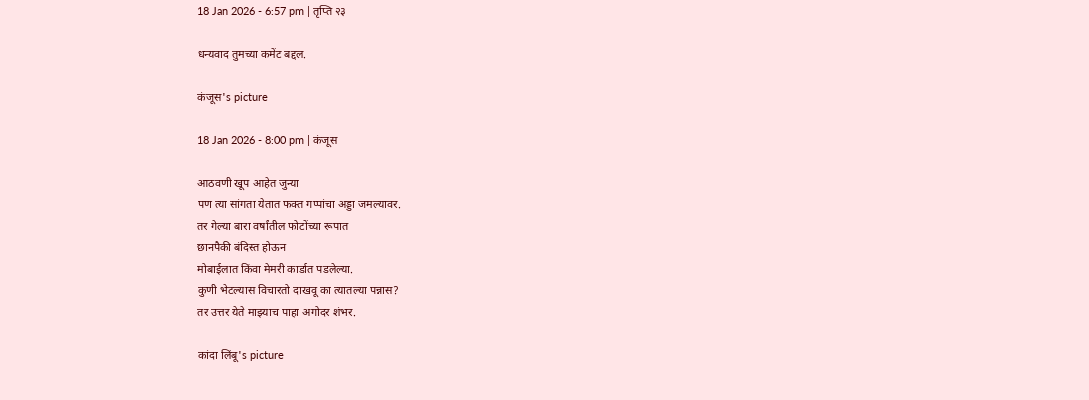18 Jan 2026 - 6:57 pm | तृप्ति २३

धन्यवाद तुमच्या कमेंट बद्दल.

कंजूस's picture

18 Jan 2026 - 8:00 pm | कंजूस

आठवणी खूप आहेत जुन्या
पण त्या सांगता येतात फक्त गप्पांचा अड्डा जमल्यावर.
तर गेल्या बारा वर्षांतील फोटोंच्या रूपात
छानपैकी बंदिस्त होऊन
मोबाईलात किंवा मेमरी कार्डात पडलेल्या.
कुणी भेटल्यास विचारतो दाखवू का त्यातल्या पन्नास?
तर उत्तर येते माझ्याच पाहा अगोदर शंभर.

कांदा लिंबू's picture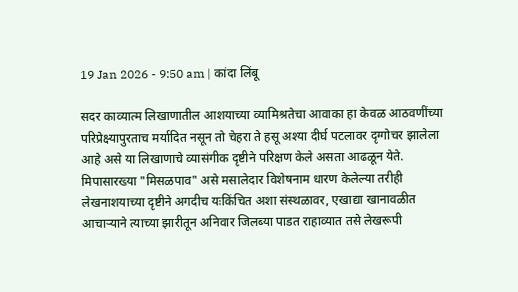19 Jan 2026 - 9:50 am | कांदा लिंबू

सदर काव्यात्म लिखाणातील आशयाच्या व्यामिश्रतेचा आवाका हा केवळ आठवणींच्या परिप्रेक्ष्यापुरताच मर्यादित नसून तो चेहरा ते हसू अश्या दीर्घ पटलावर दृग्गोचर झालेला आहे असे या लिखाणाचे व्यासंगीक दृष्टीने परिक्षण केले असता आढळून येते. मिपासारख्या "मिसळपाव" असे मसालेदार विशेषनाम धारण केलेल्या तरीही लेखनाशयाच्या दृष्टीने अगदीच यःकिंचित अशा संस्थळावर, एखाद्या खानावळीत आचाऱ्याने त्याच्या झारीतून अनिवार जिलब्या पाडत राहाव्यात तसे लेखरूपी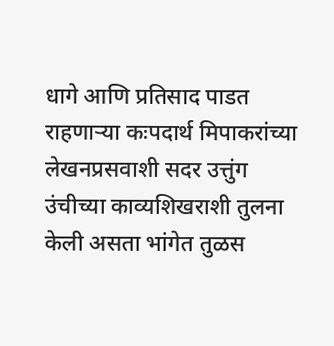धागे आणि प्रतिसाद पाडत राहणाऱ्या कःपदार्थ मिपाकरांच्या लेखनप्रसवाशी सदर उत्तुंग उंचीच्या काव्यशिखराशी तुलना केली असता भांगेत तुळस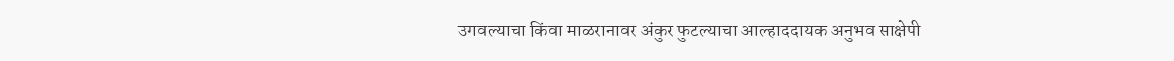उगवल्याचा किंवा माळरानावर अंकुर फुटल्याचा आल्हाददायक अनुभव साक्षेपी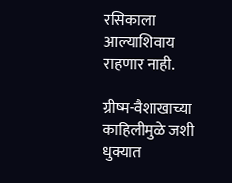रसिकाला आल्याशिवाय राहणार नाही.

ग्रीष्म-वैशाखाच्या काहिलीमुळे जशी धुक्यात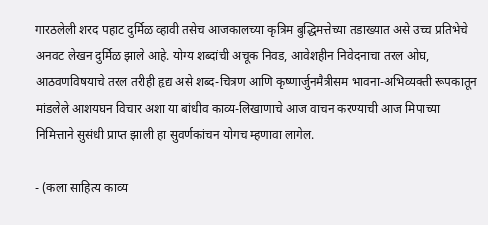गारठलेली शरद पहाट दुर्मिळ व्हावी तसेच आजकालच्या कृत्रिम बुद्धिमत्तेच्या तडाख्यात असे उच्च प्रतिभेचे अनवट लेखन दुर्मिळ झाले आहे. योग्य शब्दांची अचूक निवड, आवेशहीन निवेदनाचा तरल ओघ, आठवणविषयाचे तरल तरीही हृद्य असे शब्द-चित्रण आणि कृष्णार्जुनमैत्रीसम भावना-अभिव्यक्ती रूपकातून मांडलेले आशयघन विचार अशा या बांधीव काव्य-लिखाणाचे आज वाचन करण्याची आज मिपाच्या निमित्ताने सुसंधी प्राप्त झाली हा सुवर्णकांचन योगच म्हणावा लागेल.

- (कला साहित्य काव्य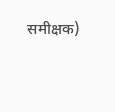समीक्षक)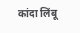कांदा लिंबू